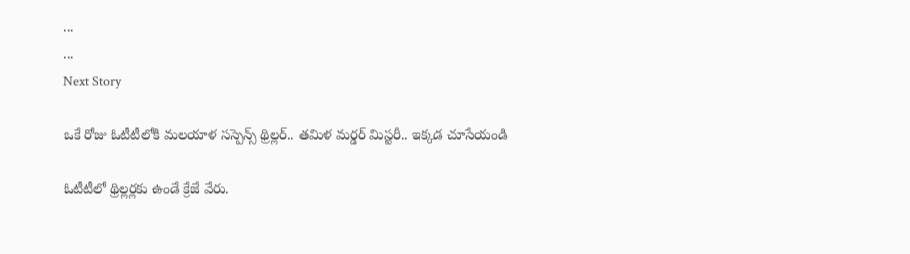...
...
Next Story

ఒకే రోజు ఓటీటీలోకి మలయాళ సస్పెన్స్ థ్రిల్లర్.. తమిళ మర్డర్ మిస్టరీ.. ఇక్కడ చూసేయండి

ఓటీటీలో థ్రిల్లర్లకు ఉండే క్రేజే వేరు.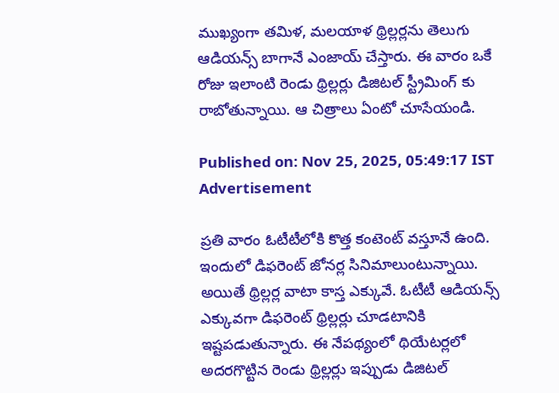ముఖ్యంగా తమిళ, మలయాళ థ్రిల్లర్లను తెలుగు ఆడియన్స్ బాగానే ఎంజాయ్ చేస్తారు. ఈ వారం ఒకే రోజు ఇలాంటి రెండు థ్రిల్లర్లు డిజిటల్ స్ట్రీమింగ్ కు రాబోతున్నాయి. ఆ చిత్రాలు ఏంటో చూసేయండి.

Published on: Nov 25, 2025, 05:49:17 IST
Advertisement

ప్రతి వారం ఓటీటీలోకి కొత్త కంటెంట్ వస్తూనే ఉంది. ఇందులో డిఫరెంట్ జోనర్ల సినిమాలుంటున్నాయి. అయితే థ్రిల్లర్ల వాటా కాస్త ఎక్కువే. ఓటీటీ ఆడియన్స్ ఎక్కువగా డిఫరెంట్ థ్రిల్లర్లు చూడటానికి ఇష్టపడుతున్నారు. ఈ నేపథ్యంలో థియేటర్లలో అదరగొట్టిన రెండు థ్రిల్లర్లు ఇప్పుడు డిజిటల్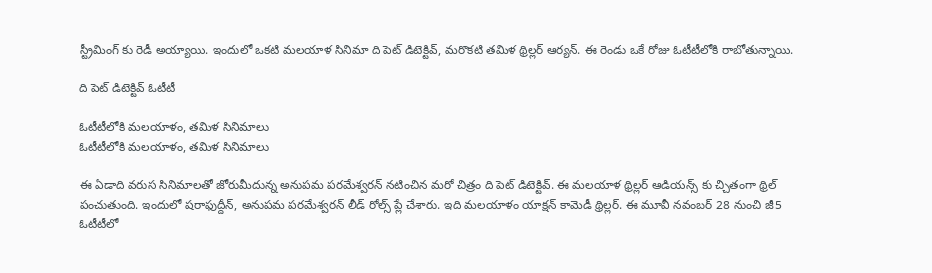స్ట్రీమింగ్ కు రెడీ అయ్యాయి. ఇందులో ఒకటి మలయాళ సినిమా ది పెట్ డిటెక్టివ్, మరొకటి తమిళ థ్రిల్లర్ ఆర్యన్. ఈ రెండు ఒకే రోజు ఓటీటీలోకి రాబోతున్నాయి.

ది పెట్ డిటెక్టివ్ ఓటీటీ

ఓటీటీలోకి మలయాళం, తమిళ సినిమాలు
ఓటీటీలోకి మలయాళం, తమిళ సినిమాలు

ఈ ఏడాది వరుస సినిమాలతో జోరుమీదున్న అనుపమ పరమేశ్వరన్ నటించిన మరో చిత్రం ది పెట్ డిటెక్టివ్. ఈ మలయాళ థ్రిల్లర్ ఆడియన్స్ కు చ్చితంగా థ్రిల్ పంచుతుంది. ఇందులో షరాఫుద్దీన్, అనుపమ పరమేశ్వరన్ లీడ్ రోల్స్ ప్లే చేశారు. ఇది మలయాళం యాక్షన్ కామెడీ థ్రిల్లర్. ఈ మూవీ నవంబర్ 28 నుంచి జీ5 ఓటీటీలో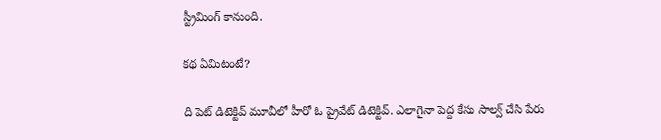స్ట్రీమింగ్ కానుంది.

కథ ఏమిటంటే?

ది పెట్ డిటెక్టివ్ మూవీలో హీరో ఓ ప్రైవేట్ డిటెక్టివ్. ఎలాగైనా పెద్ద కేసు సాల్వ్ చేసి పేరు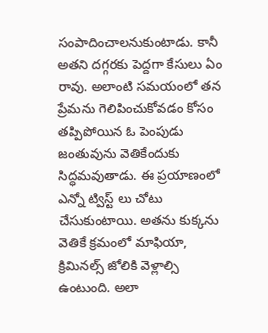సంపాదించాలనుకుంటాడు. కానీ అతని దగ్గరకు పెద్దగా కేసులు ఏం రావు. అలాంటి సమయంలో తన ప్రేమను గెలిపించుకోవడం కోసం తప్పిపోయిన ఓ పెంపుడు జంతువును వెతికేందుకు సిద్ధమవుతాడు. ఈ ప్రయాణంలో ఎన్నో ట్విస్ట్ లు చోటు చేసుకుంటాయి. అతను కుక్కను వెతికే క్రమంలో మాఫియా, క్రిమినల్స్ జోలికి వెళ్లాల్సి ఉంటుంది. అలా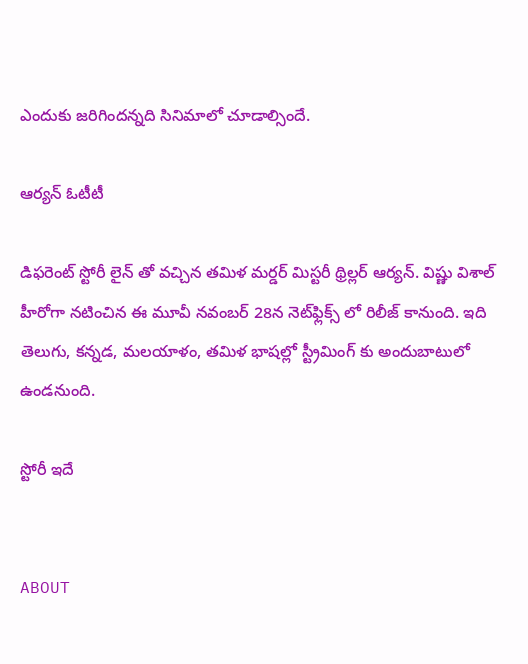ఎందుకు జరిగిందన్నది సినిమాలో చూడాల్సిందే.

ఆర్యన్ ఓటీటీ

డిఫరెంట్ స్టోరీ లైన్ తో వచ్చిన తమిళ మర్డర్ మిస్టరీ థ్రిల్లర్ ఆర్యన్. విష్ణు విశాల్ హీరోగా నటించిన ఈ మూవీ నవంబర్ 28న నెట్‌ఫ్లిక్స్ లో రిలీజ్ కానుంది. ఇది తెలుగు, కన్నడ, మలయాళం, తమిళ భాషల్లో స్ట్రీమింగ్ కు అందుబాటులో ఉండనుంది.

స్టోరీ ఇదే


ABOUT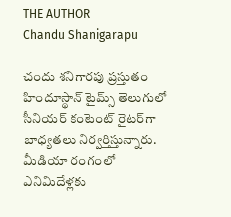THE AUTHOR
Chandu Shanigarapu

చందు శనిగారపు ప్రస్తుతం హిందూస్థాన్ టైమ్స్ తెలుగులో సీనియర్ కంటెంట్ రైట‌ర్‌గా బాధ్యతలు నిర్వర్తిస్తున్నారు. మీడియా రంగంలో ఎనిమిదేళ్లకు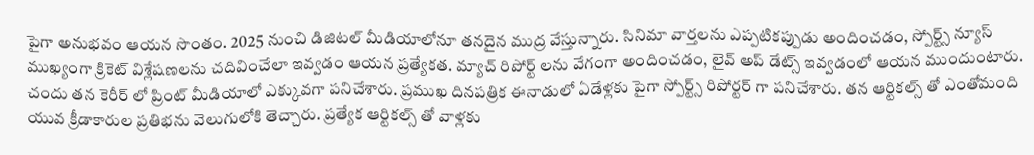పైగా అనుభవం ఆయన సొంతం. 2025 నుంచి డిజిటల్ మీడియాలోనూ తనదైన ముద్ర వేస్తున్నారు. సినిమా వార్తలను ఎప్పటికప్పుడు అందించడం, స్పోర్ట్స్ న్యూస్ ముఖ్యంగా క్రికెట్ విశ్లేషణలను చదివించేలా ఇవ్వడం ఆయన ప్రత్యేకత. మ్యాచ్ రిపోర్ట్ లను వేగంగా అందించడం, లైవ్ అప్ డేట్స్ ఇవ్వడంలో ఆయన ముందుంటారు. చందు తన కెరీర్ లో ప్రింట్ మీడియాలో ఎక్కువగా పనిచేశారు. ప్రముఖ దినపత్రిక ఈనాడులో ఏడేళ్లకు పైగా స్పోర్ట్స్ రిపోర్టర్ గా పనిచేశారు. తన ఆర్టికల్స్ తో ఎంతోమంది యువ క్రీడాకారుల ప్రతిభను వెలుగులోకి తెచ్చారు. ప్రత్యేక ఆర్టికల్స్ తో వాళ్లకు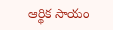ఆర్థిక సాయం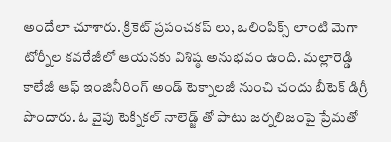అందేలా చూశారు. క్రికెట్ ప్రపంచకప్ లు, ఒలింపిక్స్ లాంటి మెగా టోర్నీల కవరేజీలో ఆయనకు విశిష్ఠ అనుభవం ఉంది. మల్లారెడ్డి కాలేజీ ఆఫ్ ఇంజినీరింగ్ అండ్ టెక్నాలజీ నుంచి చందు బీటెక్ డిగ్రీ పొందారు. ఓ వైపు టెక్నికల్ నాలెడ్జ్ తో పాటు జర్నలిజంపై ప్రేమతో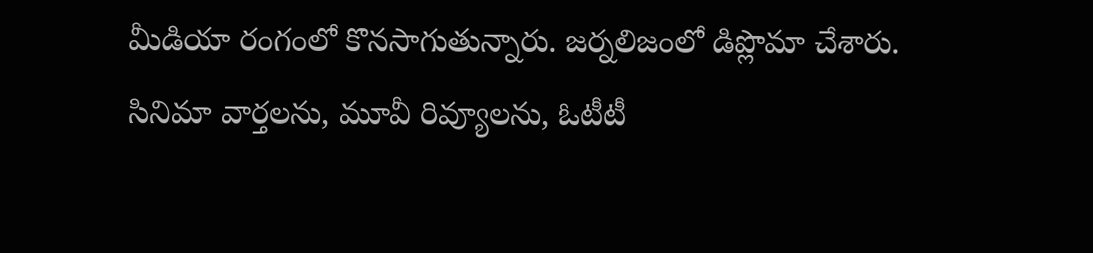మీడియా రంగంలో కొనసాగుతున్నారు. జర్నలిజంలో డిప్లొమా చేశారు. సినిమా వార్తలను, మూవీ రివ్యూలను, ఓటీటీ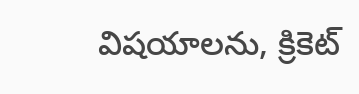విషయాలను, క్రికెట్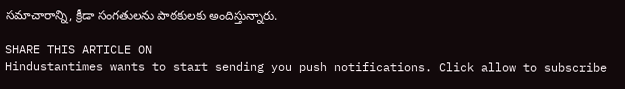సమాచారాన్ని, క్రీడా సంగతులను పాఠకులకు అందిస్తున్నారు.

SHARE THIS ARTICLE ON
Hindustantimes wants to start sending you push notifications. Click allow to subscribe